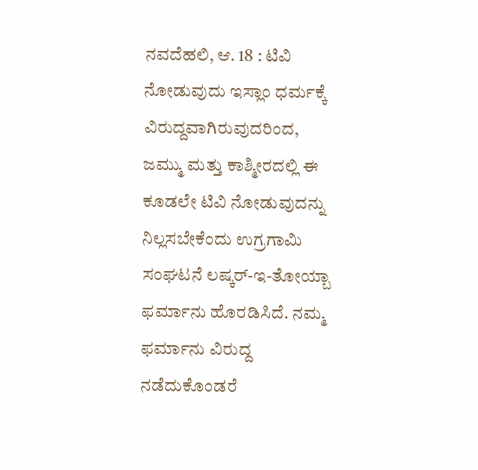ನವದೆಹಲಿ, ಆ. 18 : ಟಿವಿ ನೋಡುವುದು ಇಸ್ಲಾಂ ಧರ್ಮಕ್ಕೆ ವಿರುದ್ದವಾಗಿರುವುದರಿಂದ, ಜಮ್ಮು ಮತ್ತು ಕಾಶ್ಮೀರದಲ್ಲಿ ಈ ಕೂಡಲೇ ಟಿವಿ ನೋಡುವುದನ್ನು ನಿಲ್ಲಸಬೇಕೆಂದು ಉಗ್ರಗಾಮಿ ಸಂಘಟನೆ ಲಷ್ಕರ್-ಇ-ತೋಯ್ಬಾ ಫರ್ಮಾನು ಹೊರಡಿಸಿದೆ. ನಮ್ಮ ಫರ್ಮಾನು ವಿರುದ್ದ ನಡೆದುಕೊಂಡರೆ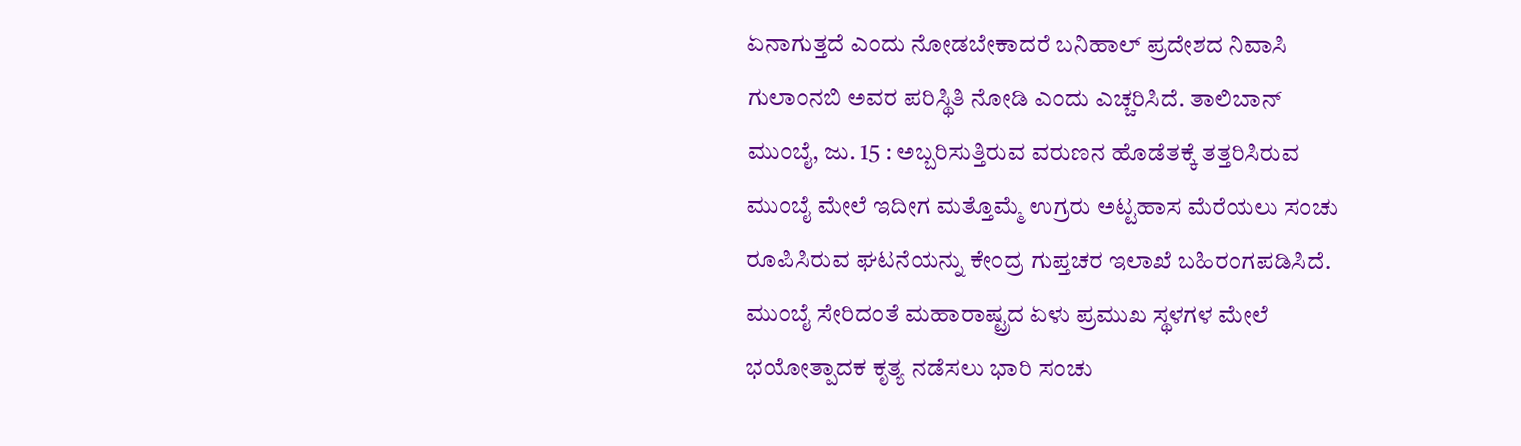ಏನಾಗುತ್ತದೆ ಎಂದು ನೋಡಬೇಕಾದರೆ ಬನಿಹಾಲ್ ಪ್ರದೇಶದ ನಿವಾಸಿ ಗುಲಾಂನಬಿ ಅವರ ಪರಿಸ್ಥಿತಿ ನೋಡಿ ಎಂದು ಎಚ್ಚರಿಸಿದೆ. ತಾಲಿಬಾನ್
ಮುಂಬೈ, ಜು. 15 : ಅಬ್ಬರಿಸುತ್ತಿರುವ ವರುಣನ ಹೊಡೆತಕ್ಕೆ ತತ್ತರಿಸಿರುವ ಮುಂಬೈ ಮೇಲೆ ಇದೀಗ ಮತ್ತೊಮ್ಮೆ ಉಗ್ರರು ಅಟ್ಟಹಾಸ ಮೆರೆಯಲು ಸಂಚು ರೂಪಿಸಿರುವ ಘಟನೆಯನ್ನು ಕೇಂದ್ರ ಗುಪ್ತಚರ ಇಲಾಖೆ ಬಹಿರಂಗಪಡಿಸಿದೆ. ಮುಂಬೈ ಸೇರಿದಂತೆ ಮಹಾರಾಷ್ಟ್ರದ ಏಳು ಪ್ರಮುಖ ಸ್ಥಳಗಳ ಮೇಲೆ ಭಯೋತ್ಪಾದಕ ಕೃತ್ಯ ನಡೆಸಲು ಭಾರಿ ಸಂಚು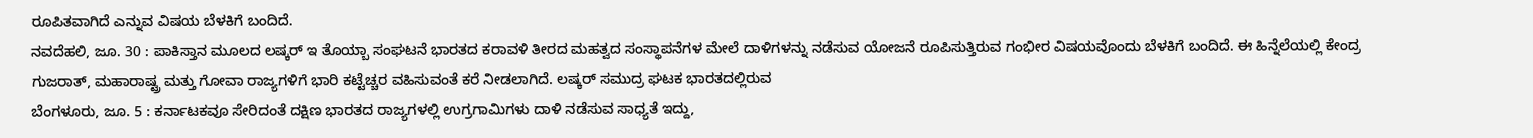ರೂಪಿತವಾಗಿದೆ ಎನ್ನುವ ವಿಷಯ ಬೆಳಕಿಗೆ ಬಂದಿದೆ.
ನವದೆಹಲಿ, ಜೂ. 30 : ಪಾಕಿಸ್ತಾನ ಮೂಲದ ಲಷ್ಕರ್ ಇ ತೊಯ್ಬಾ ಸಂಘಟನೆ ಭಾರತದ ಕರಾವಳಿ ತೀರದ ಮಹತ್ವದ ಸಂಸ್ಥಾಪನೆಗಳ ಮೇಲೆ ದಾಳಿಗಳನ್ನು ನಡೆಸುವ ಯೋಜನೆ ರೂಪಿಸುತ್ತಿರುವ ಗಂಭೀರ ವಿಷಯವೊಂದು ಬೆಳಕಿಗೆ ಬಂದಿದೆ. ಈ ಹಿನ್ನೆಲೆಯಲ್ಲಿ ಕೇಂದ್ರ ಗುಜರಾತ್, ಮಹಾರಾಷ್ಟ್ರ ಮತ್ತು ಗೋವಾ ರಾಜ್ಯಗಳಿಗೆ ಭಾರಿ ಕಟ್ಟೆಚ್ಚರ ವಹಿಸುವಂತೆ ಕರೆ ನೀಡಲಾಗಿದೆ. ಲಷ್ಕರ್ ಸಮುದ್ರ ಘಟಕ ಭಾರತದಲ್ಲಿರುವ
ಬೆಂಗಳೂರು, ಜೂ. 5 : ಕರ್ನಾಟಕವೂ ಸೇರಿದಂತೆ ದಕ್ಷಿಣ ಭಾರತದ ರಾಜ್ಯಗಳಲ್ಲಿ ಉಗ್ರಗಾಮಿಗಳು ದಾಳಿ ನಡೆಸುವ ಸಾಧ್ಯತೆ ಇದ್ದು,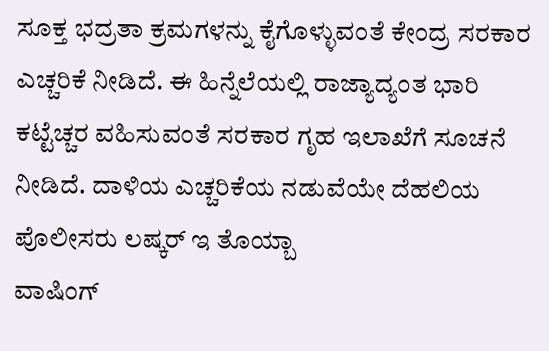ಸೂಕ್ತ ಭದ್ರತಾ ಕ್ರಮಗಳನ್ನು ಕೈಗೊಳ್ಳುವಂತೆ ಕೇಂದ್ರ ಸರಕಾರ ಎಚ್ಚರಿಕೆ ನೀಡಿದೆ. ಈ ಹಿನ್ನೆಲೆಯಲ್ಲಿ ರಾಜ್ಯಾದ್ಯಂತ ಭಾರಿ ಕಟ್ಟೆಚ್ಚರ ವಹಿಸುವಂತೆ ಸರಕಾರ ಗೃಹ ಇಲಾಖೆಗೆ ಸೂಚನೆ ನೀಡಿದೆ. ದಾಳಿಯ ಎಚ್ಚರಿಕೆಯ ನಡುವೆಯೇ ದೆಹಲಿಯ ಪೊಲೀಸರು ಲಷ್ಕರ್ ಇ ತೊಯ್ಬಾ
ವಾಷಿಂಗ್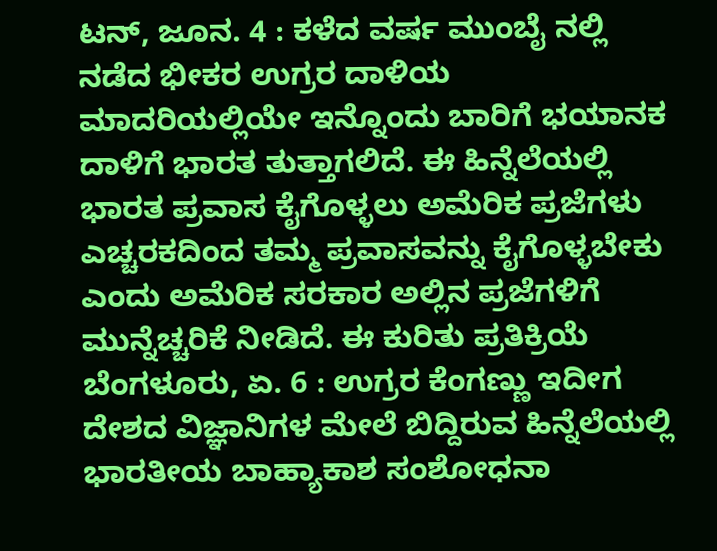ಟನ್, ಜೂನ. 4 : ಕಳೆದ ವರ್ಷ ಮುಂಬೈ ನಲ್ಲಿ ನಡೆದ ಭೀಕರ ಉಗ್ರರ ದಾಳಿಯ ಮಾದರಿಯಲ್ಲಿಯೇ ಇನ್ನೊಂದು ಬಾರಿಗೆ ಭಯಾನಕ ದಾಳಿಗೆ ಭಾರತ ತುತ್ತಾಗಲಿದೆ. ಈ ಹಿನ್ನೆಲೆಯಲ್ಲಿ ಭಾರತ ಪ್ರವಾಸ ಕೈಗೊಳ್ಳಲು ಅಮೆರಿಕ ಪ್ರಜೆಗಳು ಎಚ್ಚರಕದಿಂದ ತಮ್ಮ ಪ್ರವಾಸವನ್ನು ಕೈಗೊಳ್ಳಬೇಕು ಎಂದು ಅಮೆರಿಕ ಸರಕಾರ ಅಲ್ಲಿನ ಪ್ರಜೆಗಳಿಗೆ ಮುನ್ನೆಚ್ಚರಿಕೆ ನೀಡಿದೆ. ಈ ಕುರಿತು ಪ್ರತಿಕ್ರಿಯೆ
ಬೆಂಗಳೂರು, ಏ. 6 : ಉಗ್ರರ ಕೆಂಗಣ್ಣು ಇದೀಗ ದೇಶದ ವಿಜ್ಞಾನಿಗಳ ಮೇಲೆ ಬಿದ್ದಿರುವ ಹಿನ್ನೆಲೆಯಲ್ಲಿ ಭಾರತೀಯ ಬಾಹ್ಯಾಕಾಶ ಸಂಶೋಧನಾ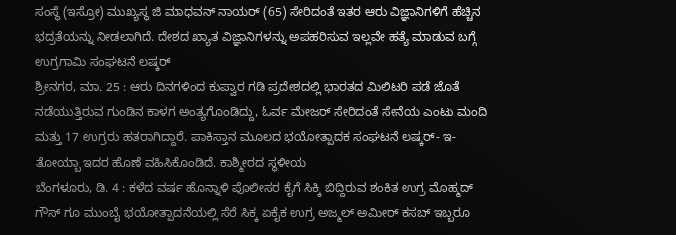ಸಂಸ್ಥೆ (ಇಸ್ರೋ) ಮುಖ್ಯಸ್ಥ ಜಿ ಮಾಧವನ್ ನಾಯರ್ (65) ಸೇರಿದಂತೆ ಇತರ ಆರು ವಿಜ್ಞಾನಿಗಳಿಗೆ ಹೆಚ್ಚಿನ ಭದ್ರತೆಯನ್ನು ನೀಡಲಾಗಿದೆ. ದೇಶದ ಖ್ಯಾತ ವಿಜ್ಞಾನಿಗಳನ್ನು ಅಪಹರಿಸುವ ಇಲ್ಲವೇ ಹತ್ಯೆ ಮಾಡುವ ಬಗ್ಗೆ ಉಗ್ರಗಾಮಿ ಸಂಘಟನೆ ಲಷ್ಕರ್
ಶ್ರೀನಗರ, ಮಾ. 25 : ಆರು ದಿನಗಳಿಂದ ಕುಪ್ವಾರ ಗಡಿ ಪ್ರದೇಶದಲ್ಲಿ ಭಾರತದ ಮಿಲಿಟರಿ ಪಡೆ ಜೊತೆ ನಡೆಯುತ್ತಿರುವ ಗುಂಡಿನ ಕಾಳಗ ಅಂತ್ಯಗೊಂಡಿದ್ದು, ಓರ್ವ ಮೇಜರ್ ಸೇರಿದಂತೆ ಸೇನೆಯ ಎಂಟು ಮಂದಿ ಮತ್ತು 17 ಉಗ್ರರು ಹತರಾಗಿದ್ದಾರೆ. ಪಾಕಿಸ್ತಾನ ಮೂಲದ ಭಯೋತ್ಪಾದಕ ಸಂಘಟನೆ ಲಷ್ಕರ್- ಇ- ತೋಯ್ಬಾ ಇದರ ಹೊಣೆ ವಹಿಸಿಕೊಂಡಿದೆ. ಕಾಶ್ಮೀರದ ಸ್ಥಳೀಯ
ಬೆಂಗಳೂರು, ಡಿ. 4 : ಕಳೆದ ವರ್ಷ ಹೊನ್ನಾಳಿ ಪೊಲೀಸರ ಕೈಗೆ ಸಿಕ್ಕಿ ಬಿದ್ದಿರುವ ಶಂಕಿತ ಉಗ್ರ ಮೊಹ್ಮದ್ ಗೌಸ್ ಗೂ ಮುಂಬೈ ಭಯೋತ್ಪಾದನೆಯಲ್ಲಿ ಸೆರೆ ಸಿಕ್ಕ ಏಕೈಕ ಉಗ್ರ ಅಜ್ಮಲ್ ಅಮೀರ್ ಕಸಬ್ ಇಬ್ಬರೂ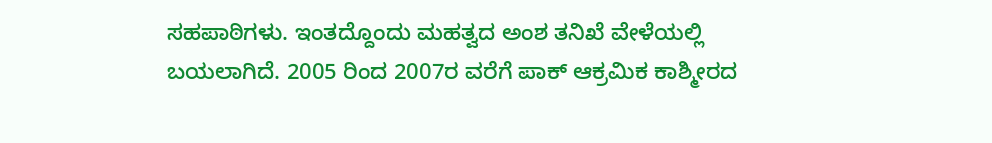ಸಹಪಾಠಿಗಳು. ಇಂತದ್ದೊಂದು ಮಹತ್ವದ ಅಂಶ ತನಿಖೆ ವೇಳೆಯಲ್ಲಿ ಬಯಲಾಗಿದೆ. 2005 ರಿಂದ 2007ರ ವರೆಗೆ ಪಾಕ್ ಆಕ್ರಮಿಕ ಕಾಶ್ಮೀರದ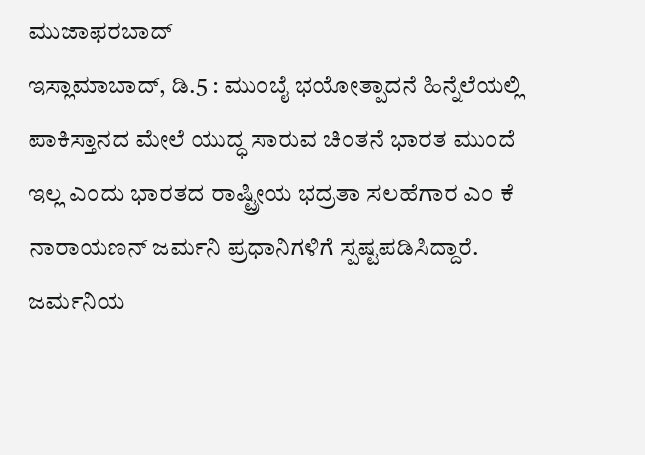ಮುಜಾಫರಬಾದ್
ಇಸ್ಲಾಮಾಬಾದ್, ಡಿ.5 : ಮುಂಬೈ ಭಯೋತ್ಪಾದನೆ ಹಿನ್ನೆಲೆಯಲ್ಲಿ ಪಾಕಿಸ್ತಾನದ ಮೇಲೆ ಯುದ್ಧ ಸಾರುವ ಚಿಂತನೆ ಭಾರತ ಮುಂದೆ ಇಲ್ಲ ಎಂದು ಭಾರತದ ರಾಷ್ಟ್ರೀಯ ಭದ್ರತಾ ಸಲಹೆಗಾರ ಎಂ ಕೆ ನಾರಾಯಣನ್ ಜರ್ಮನಿ ಪ್ರಧಾನಿಗಳಿಗೆ ಸ್ಪಷ್ಟಪಡಿಸಿದ್ದಾರೆ. ಜರ್ಮನಿಯ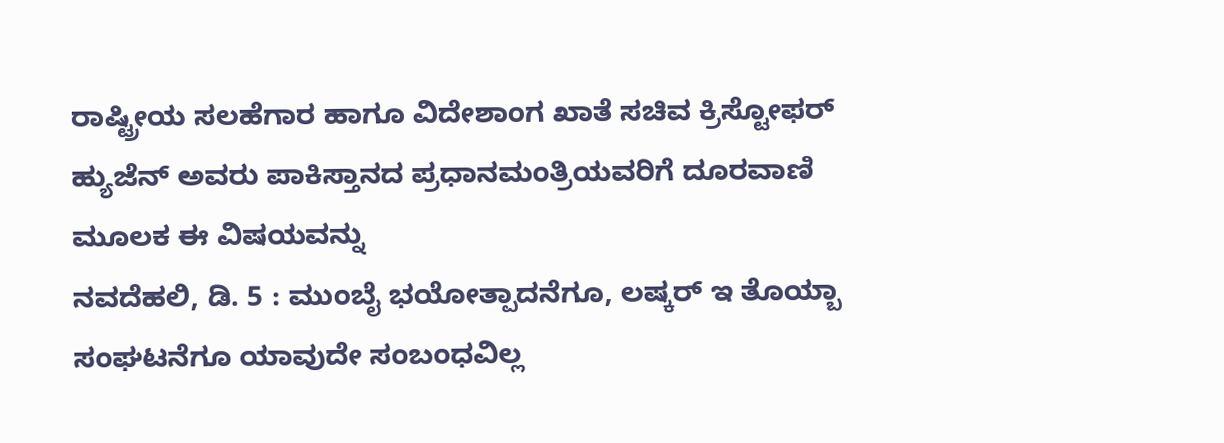ರಾಷ್ಟ್ರೀಯ ಸಲಹೆಗಾರ ಹಾಗೂ ವಿದೇಶಾಂಗ ಖಾತೆ ಸಚಿವ ಕ್ರಿಸ್ಟೋಫರ್ ಹ್ಯುಜೆನ್ ಅವರು ಪಾಕಿಸ್ತಾನದ ಪ್ರಧಾನಮಂತ್ರಿಯವರಿಗೆ ದೂರವಾಣಿ ಮೂಲಕ ಈ ವಿಷಯವನ್ನು
ನವದೆಹಲಿ, ಡಿ. 5 : ಮುಂಬೈ ಭಯೋತ್ಪಾದನೆಗೂ, ಲಷ್ಕರ್ ಇ ತೊಯ್ಬಾ ಸಂಘಟನೆಗೂ ಯಾವುದೇ ಸಂಬಂಧವಿಲ್ಲ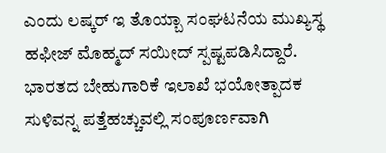ಎಂದು ಲಷ್ಕರ್ ಇ ತೊಯ್ಬಾ ಸಂಘಟನೆಯ ಮುಖ್ಯಸ್ಥ ಹಫೀಜ್ ಮೊಹ್ಮದ್ ಸಯೀದ್ ಸ್ಪಷ್ಟಪಡಿಸಿದ್ದಾರೆ. ಭಾರತದ ಬೇಹುಗಾರಿಕೆ ಇಲಾಖೆ ಭಯೋತ್ಪಾದಕ ಸುಳಿವನ್ನ ಪತ್ತೆಹಚ್ಚುವಲ್ಲಿ ಸಂಪೂರ್ಣವಾಗಿ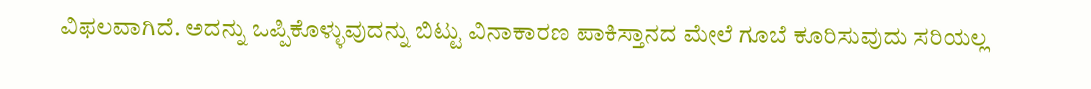ವಿಫಲವಾಗಿದೆ. ಅದನ್ನು ಒಪ್ಪಿಕೊಳ್ಳುವುದನ್ನು ಬಿಟ್ಟು ವಿನಾಕಾರಣ ಪಾಕಿಸ್ತಾನದ ಮೇಲೆ ಗೂಬೆ ಕೂರಿಸುವುದು ಸರಿಯಲ್ಲ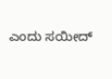ಎಂದು ಸಯೀದ್